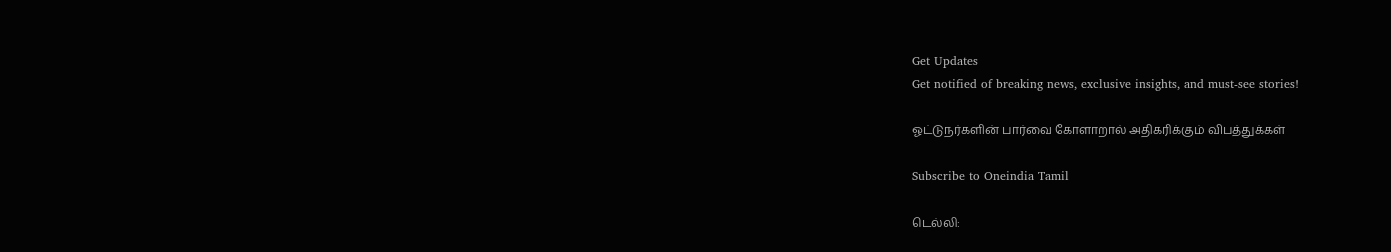Get Updates
Get notified of breaking news, exclusive insights, and must-see stories!

ஓட்டுநர்களின் பார்வை கோளாறால் அதிகரிக்கும் விபத்துக்கள்

Subscribe to Oneindia Tamil

டெல்லி: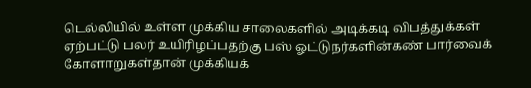டெல்லியில் உள்ள முக்கிய சாலைகளில் அடிக்கடி விபத்துக்கள் ஏற்பட்டு பலர் உயிரிழப்பதற்கு பஸ் ஓட்டுநர்களின்கண் பார்வைக் கோளாறுகள்தான் முக்கியக்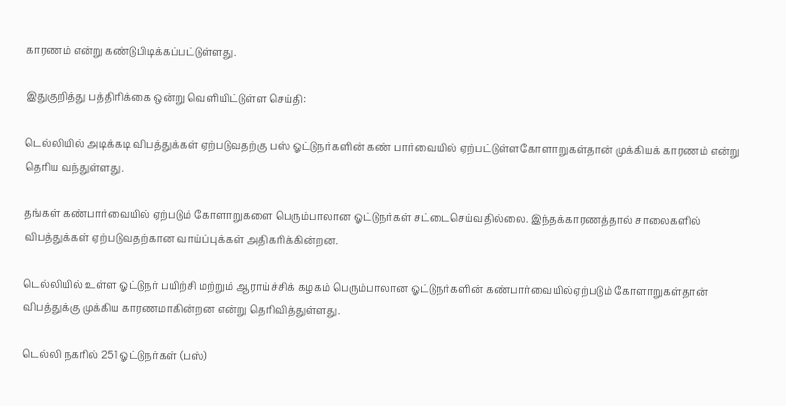காரணம் என்று கண்டுபிடிக்கப்பட்டுள்ளது.

இதுகுறித்து பத்திரிக்கை ஒன்று வெளியிட்டுள்ள செய்தி:

டெல்லியில் அடிக்கடி விபத்துக்கள் ஏற்படுவதற்கு பஸ் ஓட்டுநர்களின் கண் பார்வையில் ஏற்பட்டுள்ளகோளாறுகள்தான் முக்கியக் காரணம் என்று தெரிய வந்துள்ளது.

தங்கள் கண்பார்வையில் ஏற்படும் கோளாறுகளை பெரும்பாலான ஓட்டுநர்கள் சட்டைசெய்வதில்லை. இந்தக்காரணத்தால் சாலைகளில் விபத்துக்கள் ஏற்படுவதற்கான வாய்ப்புக்கள் அதிகரிக்கின்றன.

டெல்லியில் உள்ள ஓட்டுநர் பயிற்சி மற்றும் ஆராய்ச்சிக் கழகம் பெரும்பாலான ஓட்டுநர்களின் கண்பார்வையில்ஏற்படும் கோளாறுகள்தான் விபத்துக்கு முக்கிய காரணமாகின்றன என்று தெரிவித்துள்ளது.

டெல்லி நகரில் 251 ஓட்டுநர்கள் (பஸ்)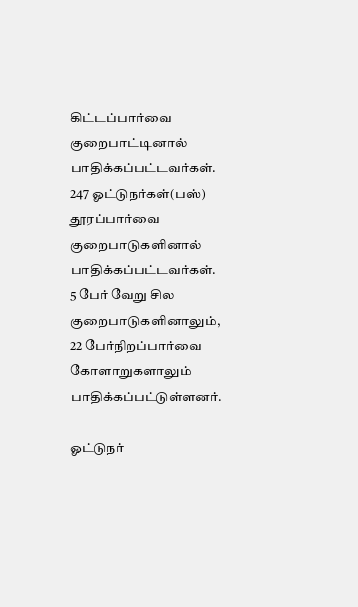கிட்டப்பார்வை குறைபாட்டினால் பாதிக்கப்பட்டவர்கள். 247 ஓட்டுநர்கள்(பஸ்) தூரப்பார்வை குறைபாடுகளினால் பாதிக்கப்பட்டவர்கள். 5 பேர் வேறு சில குறைபாடுகளினாலும், 22 பேர்நிறப்பார்வை கோளாறுகளாலும் பாதிக்கப்பட்டுள்ளனர்.

ஓட்டுநர்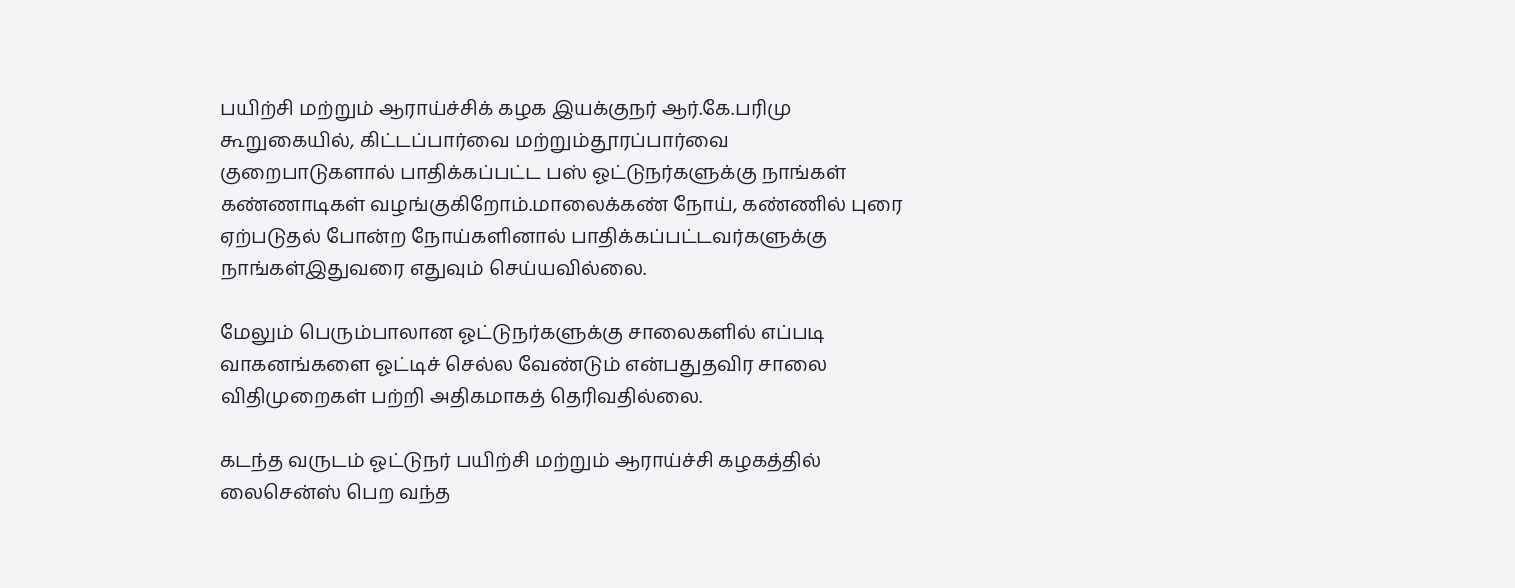பயிற்சி மற்றும் ஆராய்ச்சிக் கழக இயக்குநர் ஆர்.கே.பரிமு கூறுகையில், கிட்டப்பார்வை மற்றும்தூரப்பார்வை குறைபாடுகளால் பாதிக்கப்பட்ட பஸ் ஓட்டுநர்களுக்கு நாங்கள் கண்ணாடிகள் வழங்குகிறோம்.மாலைக்கண் நோய், கண்ணில் புரை ஏற்படுதல் போன்ற நோய்களினால் பாதிக்கப்பட்டவர்களுக்கு நாங்கள்இதுவரை எதுவும் செய்யவில்லை.

மேலும் பெரும்பாலான ஓட்டுநர்களுக்கு சாலைகளில் எப்படி வாகனங்களை ஓட்டிச் செல்ல வேண்டும் என்பதுதவிர சாலை விதிமுறைகள் பற்றி அதிகமாகத் தெரிவதில்லை.

கடந்த வருடம் ஓட்டுநர் பயிற்சி மற்றும் ஆராய்ச்சி கழகத்தில் லைசென்ஸ் பெற வந்த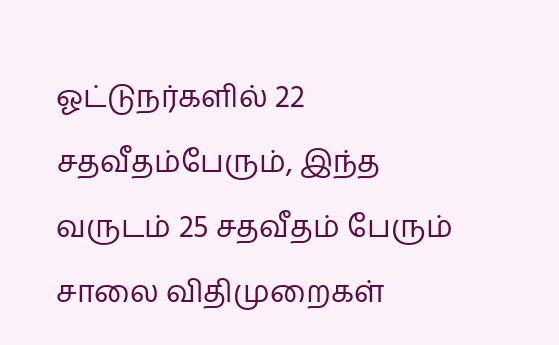ஓட்டுநர்களில் 22 சதவீதம்பேரும், இந்த வருடம் 25 சதவீதம் பேரும் சாலை விதிமுறைகள்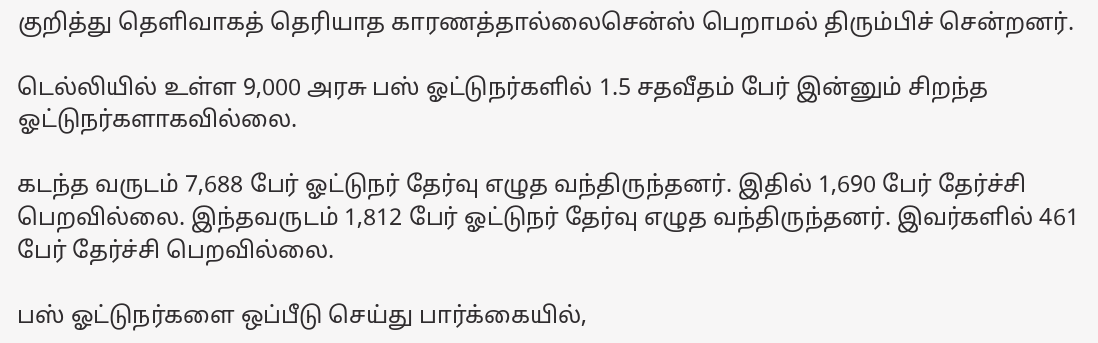குறித்து தெளிவாகத் தெரியாத காரணத்தால்லைசென்ஸ் பெறாமல் திரும்பிச் சென்றனர்.

டெல்லியில் உள்ள 9,000 அரசு பஸ் ஓட்டுநர்களில் 1.5 சதவீதம் பேர் இன்னும் சிறந்த ஓட்டுநர்களாகவில்லை.

கடந்த வருடம் 7,688 பேர் ஓட்டுநர் தேர்வு எழுத வந்திருந்தனர். இதில் 1,690 பேர் தேர்ச்சி பெறவில்லை. இந்தவருடம் 1,812 பேர் ஓட்டுநர் தேர்வு எழுத வந்திருந்தனர். இவர்களில் 461 பேர் தேர்ச்சி பெறவில்லை.

பஸ் ஓட்டுநர்களை ஒப்பீடு செய்து பார்க்கையில்,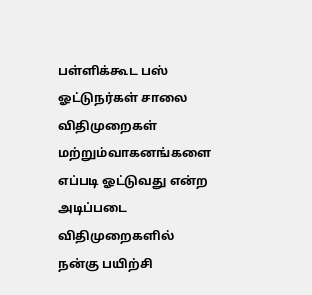பள்ளிக்கூட பஸ் ஓட்டுநர்கள் சாலை விதிமுறைகள் மற்றும்வாகனங்களை எப்படி ஓட்டுவது என்ற அடிப்படை விதிமுறைகளில் நன்கு பயிற்சி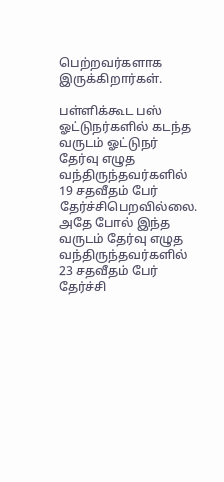பெற்றவர்களாக இருக்கிறார்கள்.

பள்ளிக்கூட பஸ் ஓட்டுநர்களில் கடந்த வருடம் ஓட்டுநர் தேர்வு எழுத வந்திருந்தவர்களில் 19 சதவீதம் பேர் தேர்ச்சிபெறவில்லை. அதே போல் இந்த வருடம் தேர்வு எழுத வந்திருந்தவர்களில் 23 சதவீதம் பேர் தேர்ச்சி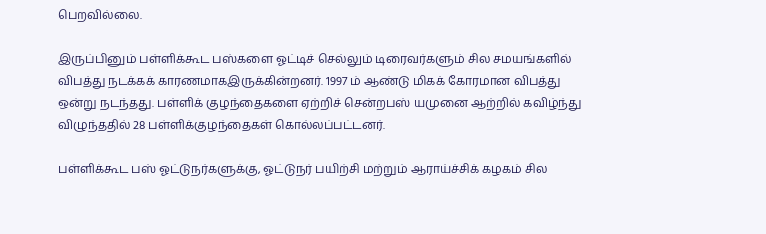பெறவில்லை.

இருப்பினும் பள்ளிக்கூட பஸ்களை ஓட்டிச் செல்லும் டிரைவர்களும் சில சமயங்களில் விபத்து நடக்கக் காரணமாகஇருக்கின்றனர். 1997 ம் ஆண்டு மிகக் கோரமான விபத்து ஒன்று நடந்தது. பள்ளிக் குழந்தைகளை ஏற்றிச் சென்றபஸ் யமுனை ஆற்றில் கவிழ்ந்து விழுந்ததில் 28 பள்ளிக்குழந்தைகள் கொல்லப்பட்டனர்.

பள்ளிக்கூட பஸ் ஓட்டுநர்களுக்கு, ஓட்டுநர் பயிற்சி மற்றும் ஆராய்ச்சிக் கழகம் சில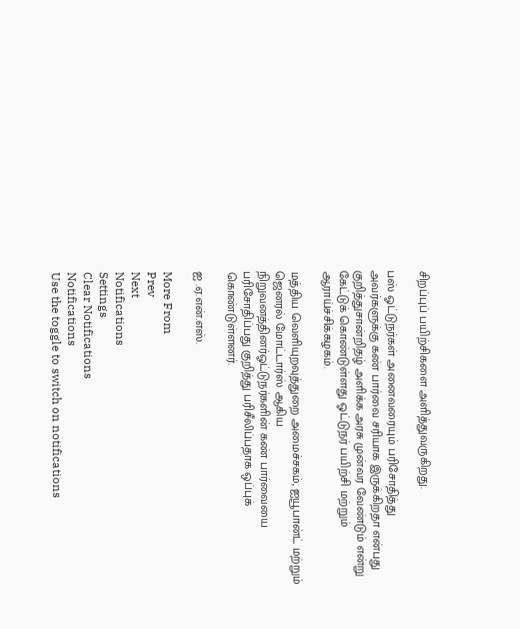சிறப்புப் பயிற்சிகளை அளித்துவருகிறது.

பஸ் ஓட்டுநர்கள் அனைவரையும் பரிசோதித்து அவர்களுக்கு கண் பார்வை சரியாக இருக்கிறதா என்பது குறித்துசான்றிதழ் அளிக்க அரசு முன்வர வேண்டும் என்று கேட்டுக் கொண்டுள்ளது ஓட்டுநர் பயிற்சி மற்றும் ஆராய்ச்சிக்கழகம்.

மத்திய வெளியுறவுத்துறை அமைச்சகம், ஐயூபான்ட் மற்றும் ஜெனரல் மோட்டார்ஸ் ஆகிய நிறுவனத்தினர்ஓட்டுநர்களின் கண் பார்வையை பரிசோதிப்பது குறித்து பரிசீலிப்பதாக ஒப்புக் கொண்டுள்ளனர்.

ஐ .ஏ.என்.எஸ்.

More From
Prev
Next
Notifications
Settings
Clear Notifications
Notifications
Use the toggle to switch on notifications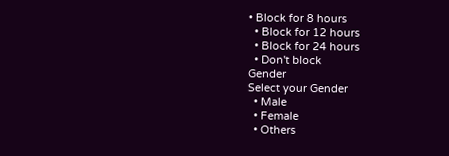• Block for 8 hours
  • Block for 12 hours
  • Block for 24 hours
  • Don't block
Gender
Select your Gender
  • Male
  • Female
  • Others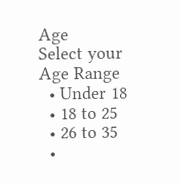Age
Select your Age Range
  • Under 18
  • 18 to 25
  • 26 to 35
  •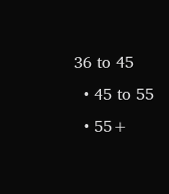36 to 45
  • 45 to 55
  • 55+